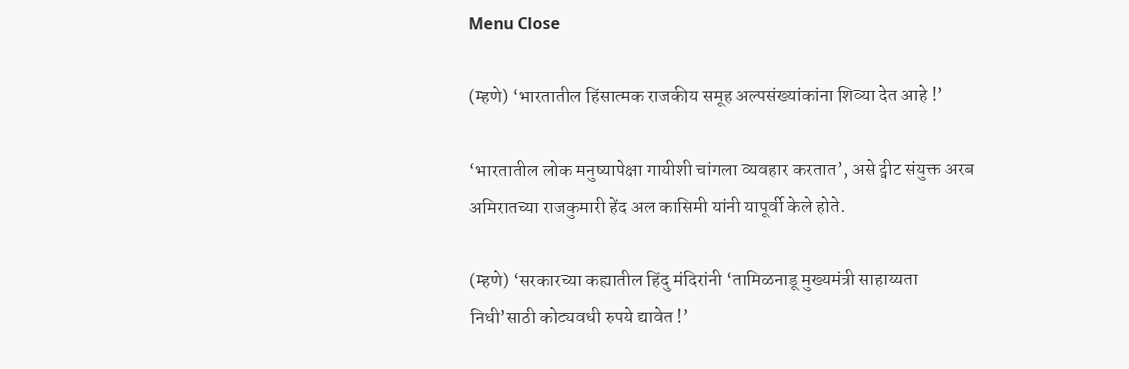Menu Close

(म्हणे) ‘भारतातील हिंसात्मक राजकीय समूह अल्पसंख्यांकांना शिव्या देत आहे !’

‘भारतातील लोक मनुष्यापेक्षा गायीशी चांगला व्यवहार करतात’, असे ट्वीट संयुक्त अरब अमिरातच्या राजकुमारी हेंद अल कासिमी यांनी यापूर्वी केले होते.

(म्हणे) ‘सरकारच्या कह्यातील हिंदु मंदिरांनी ‘तामिळनाडू मुख्यमंत्री साहाय्यता निधी’साठी कोट्यवधी रुपये द्यावेत !’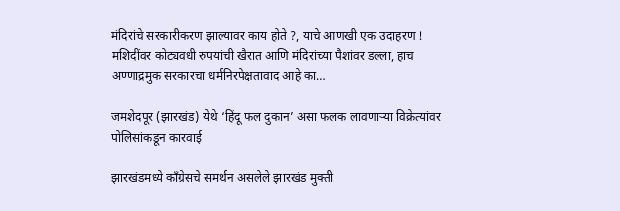मंदिरांचे सरकारीकरण झाल्यावर काय होते ?, याचे आणखी एक उदाहरण ! मशिदींवर कोट्यवधी रुपयांची खैरात आणि मंदिरांच्या पैशांवर डल्ला, हाच अण्णाद्रमुक सरकारचा धर्मनिरपेक्षतावाद आहे का…

जमशेदपूर (झारखंड) येथे ‘हिंदू फल दुकान’ असा फलक लावणार्‍या विक्रेत्यांवर पोलिसांकडून कारवाई

झारखंडमध्ये कॉंग्रेसचे समर्थन असलेले झारखंड मुक्ती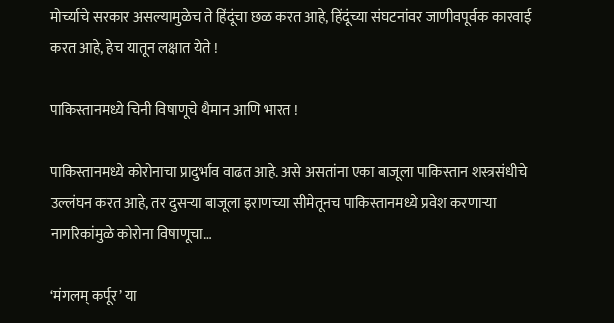मोर्च्याचे सरकार असल्यामुळेच ते हिंदूंचा छळ करत आहे, हिंदूंच्या संघटनांवर जाणीवपूर्वक कारवाई करत आहे, हेच यातून लक्षात येते !

पाकिस्तानमध्ये चिनी विषाणूचे थैमान आणि भारत !

पाकिस्तानमध्ये कोरोनाचा प्रादुर्भाव वाढत आहे. असे असतांना एका बाजूला पाकिस्तान शस्त्रसंधीचे उल्लंघन करत आहे, तर दुसर्‍या बाजूला इराणच्या सीमेतूनच पाकिस्तानमध्ये प्रवेश करणार्‍या नागरिकांमुळे कोरोना विषाणूचा…

‘मंगलम् कर्पूर’ या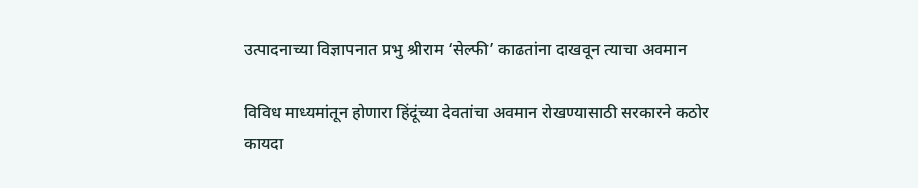उत्पादनाच्या विज्ञापनात प्रभु श्रीराम ‘सेल्फी’ काढतांना दाखवून त्याचा अवमान

विविध माध्यमांतून होणारा हिंदूंच्या देवतांचा अवमान रोखण्यासाठी सरकारने कठोर कायदा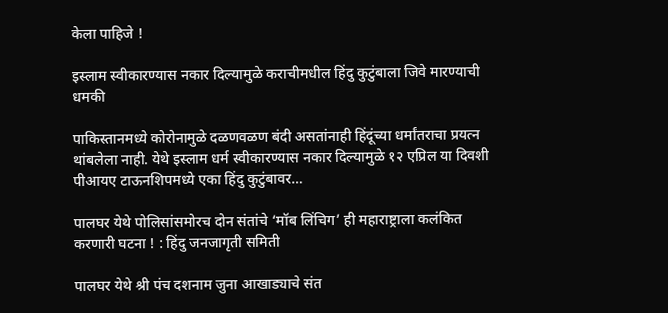केला पाहिजे !

इस्लाम स्वीकारण्यास नकार दिल्यामुळे कराचीमधील हिंदु कुटुंबाला जिवे मारण्याची धमकी

पाकिस्तानमध्ये कोरोनामुळे दळणवळण बंदी असतांनाही हिंदूंच्या धर्मांतराचा प्रयत्न थांबलेला नाही. येथे इस्लाम धर्म स्वीकारण्यास नकार दिल्यामुळे १२ एप्रिल या दिवशी पीआयए टाऊनशिपमध्ये एका हिंदु कुटुंबावर…

पालघर येथे पोलिसांसमोरच दोन संतांचे ‘मॉब लिंचिग’ ही महाराष्ट्राला कलंकित करणारी घटना ! : हिंदु जनजागृती समिती

पालघर येथे श्री पंच दशनाम जुना आखाड्याचे संत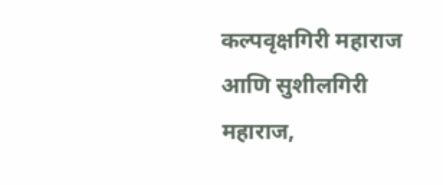कल्पवृक्षगिरी महाराज आणि सुशीलगिरी महाराज,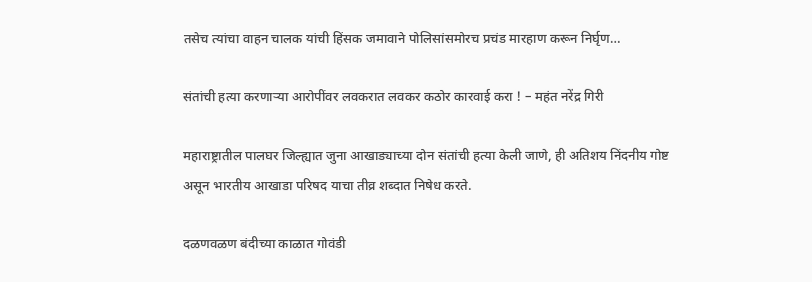तसेच त्यांचा वाहन चालक यांची हिंसक जमावाने पोलिसांसमोरच प्रचंड मारहाण करून निर्घृण…

संतांची हत्या करणार्‍या आरोपींवर लवकरात लवकर कठोर कारवाई करा ! – महंत नरेंद्र गिरी

महाराष्ट्रातील पालघर जिल्ह्यात जुना आखाड्याच्या दोन संतांची हत्या केली जाणे, ही अतिशय निंदनीय गोष्ट असून भारतीय आखाडा परिषद याचा तीव्र शब्दात निषेध करते.

दळणवळण बंदीच्या काळात गोवंडी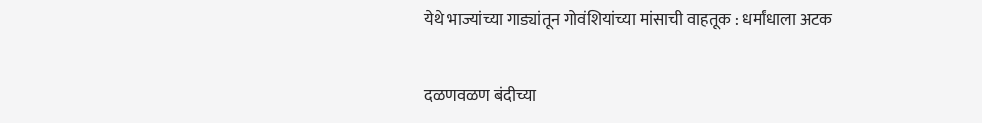येथे भाज्यांच्या गाड्यांतून गोवंशियांच्या मांसाची वाहतूक : धर्मांधाला अटक

दळणवळण बंदीच्या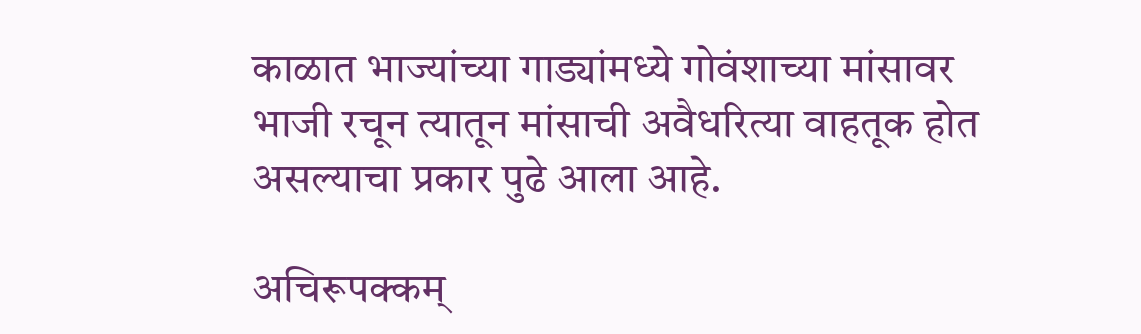काळात भाज्यांच्या गाड्यांमध्ये गोवंशाच्या मांसावर भाजी रचून त्यातून मांसाची अवैधरित्या वाहतूक होत असल्याचा प्रकार पुढे आला आहे.

अचिरूपक्कम्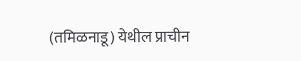(तमिळनाडू) येथील प्राचीन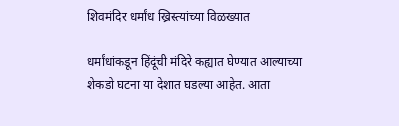शिवमंदिर धर्मांध ख्रिस्त्यांच्या विळख्यात

धर्मांधांकडून हिंदूंची मंदिरे कह्यात घेण्यात आल्याच्या शेकडो घटना या देशात घडल्या आहेत. आता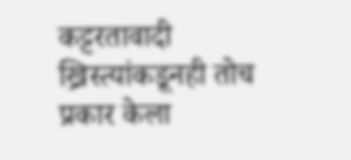कट्टरतावादी ख्रिस्त्यांकडूनही तोच प्रकार केला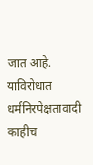जात आहे. याविरोधात धर्मनिरपेक्षतावादी काहीच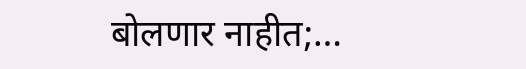बोलणार नाहीत;…